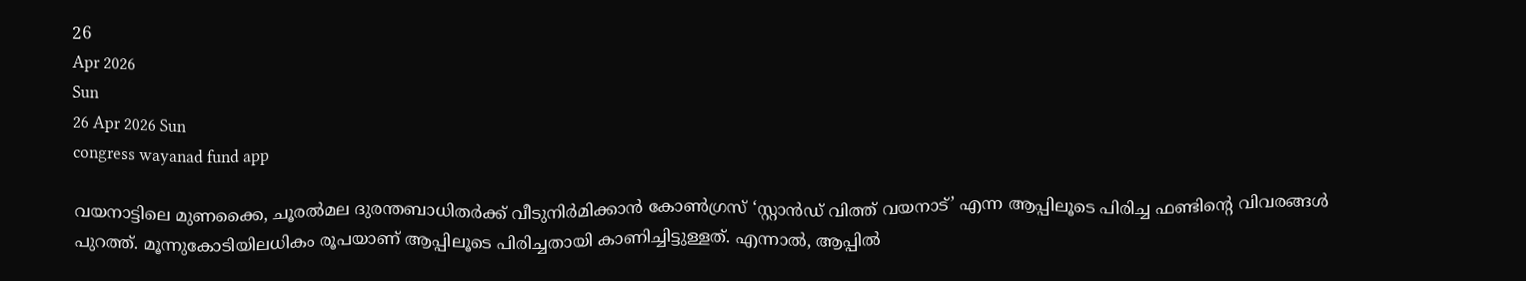26
Apr 2026
Sun
26 Apr 2026 Sun
congress wayanad fund app

വയനാട്ടിലെ മുണക്കൈ, ചൂരല്‍മല ദുരന്തബാധിതര്‍ക്ക് വീടുനിര്‍മിക്കാന്‍ കോണ്‍ഗ്രസ് ‘സ്റ്റാന്‍ഡ് വിത്ത് വയനാട്’ എന്ന ആപ്പിലൂടെ പിരിച്ച ഫണ്ടിന്റെ വിവരങ്ങള്‍ പുറത്ത്. മൂന്നുകോടിയിലധികം രൂപയാണ് ആപ്പിലൂടെ പിരിച്ചതായി കാണിച്ചിട്ടുള്ളത്. എന്നാല്‍, ആപ്പില്‍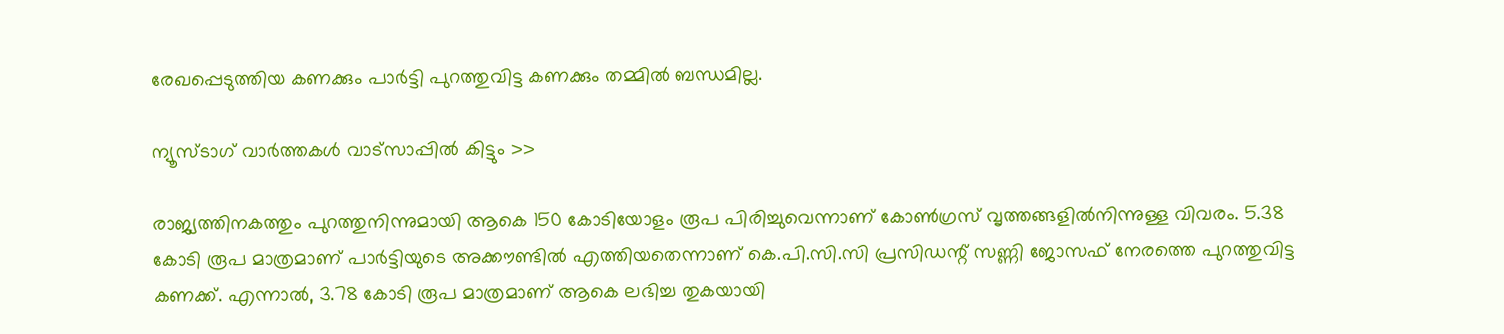രേഖപ്പെടുത്തിയ കണക്കും പാര്‍ട്ടി പുറത്തുവിട്ട കണക്കും തമ്മില്‍ ബന്ധമില്ല.

ന്യൂസ്ടാഗ് വാര്‍ത്തകള്‍ വാട്‌സാപ്പില്‍ കിട്ടും >>

രാജ്യത്തിനകത്തും പുറത്തുനിന്നുമായി ആകെ 150 കോടിയോളം രൂപ പിരിച്ചുവെന്നാണ് കോണ്‍ഗ്രസ് വൃത്തങ്ങളില്‍നിന്നുള്ള വിവരം. 5.38 കോടി രൂപ മാത്രമാണ് പാര്‍ട്ടിയുടെ അക്കൗണ്ടില്‍ എത്തിയതെന്നാണ് കെ.പി.സി.സി പ്രസിഡന്റ് സണ്ണി ജോസഫ് നേരത്തെ പുറത്തുവിട്ട കണക്ക്. എന്നാല്‍, 3.78 കോടി രൂപ മാത്രമാണ് ആകെ ലഭിച്ച തുകയായി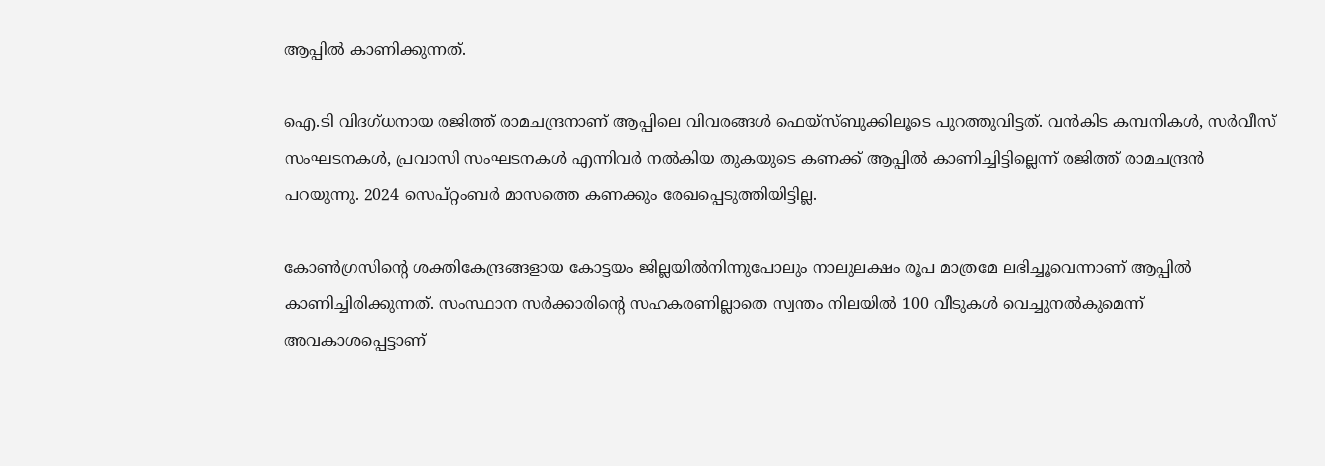ആപ്പില്‍ കാണിക്കുന്നത്.

ഐ.ടി വിദഗ്ധനായ രജിത്ത് രാമചന്ദ്രനാണ് ആപ്പിലെ വിവരങ്ങള്‍ ഫെയ്സ്ബുക്കിലൂടെ പുറത്തുവിട്ടത്. വന്‍കിട കമ്പനികള്‍, സര്‍വീസ് സംഘടനകള്‍, പ്രവാസി സംഘടനകള്‍ എന്നിവര്‍ നല്‍കിയ തുകയുടെ കണക്ക് ആപ്പില്‍ കാണിച്ചിട്ടില്ലെന്ന് രജിത്ത് രാമചന്ദ്രന്‍ പറയുന്നു. 2024 സെപ്റ്റംബര്‍ മാസത്തെ കണക്കും രേഖപ്പെടുത്തിയിട്ടില്ല.

കോണ്‍ഗ്രസിന്റെ ശക്തികേന്ദ്രങ്ങളായ കോട്ടയം ജില്ലയില്‍നിന്നുപോലും നാലുലക്ഷം രൂപ മാത്രമേ ലഭിച്ചൂവെന്നാണ് ആപ്പില്‍ കാണിച്ചിരിക്കുന്നത്. സംസ്ഥാന സര്‍ക്കാരിന്റെ സഹകരണില്ലാതെ സ്വന്തം നിലയില്‍ 100 വീടുകള്‍ വെച്ചുനല്‍കുമെന്ന് അവകാശപ്പെട്ടാണ്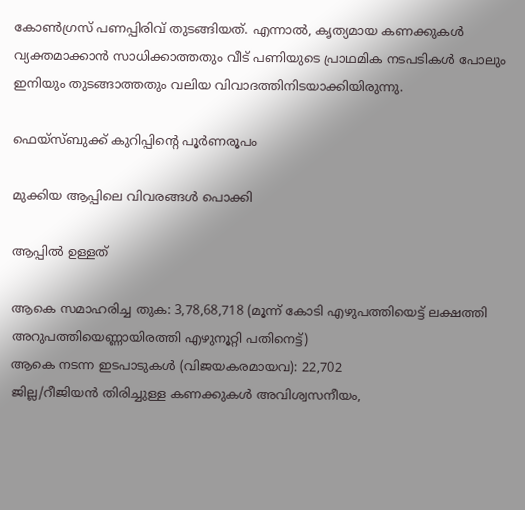കോണ്‍ഗ്രസ് പണപ്പിരിവ് തുടങ്ങിയത്. എന്നാല്‍, കൃത്യമായ കണക്കുകള്‍ വ്യക്തമാക്കാന്‍ സാധിക്കാത്തതും വീട് പണിയുടെ പ്രാഥമിക നടപടികള്‍ പോലും ഇനിയും തുടങ്ങാത്തതും വലിയ വിവാദത്തിനിടയാക്കിയിരുന്നു.

ഫെയ്സ്ബുക്ക് കുറിപ്പിന്റെ പൂര്‍ണരൂപം

മുക്കിയ ആപ്പിലെ വിവരങ്ങള്‍ പൊക്കി

ആപ്പില്‍ ഉള്ളത്

ആകെ സമാഹരിച്ച തുക: 3,78,68,718 (മൂന്ന് കോടി എഴുപത്തിയെട്ട് ലക്ഷത്തി അറുപത്തിയെണ്ണായിരത്തി എഴുനൂറ്റി പതിനെട്ട്)
ആകെ നടന്ന ഇടപാടുകള്‍ (വിജയകരമായവ): 22,702
ജില്ല/റീജിയന്‍ തിരിച്ചുള്ള കണക്കുകള്‍ അവിശ്വസനീയം,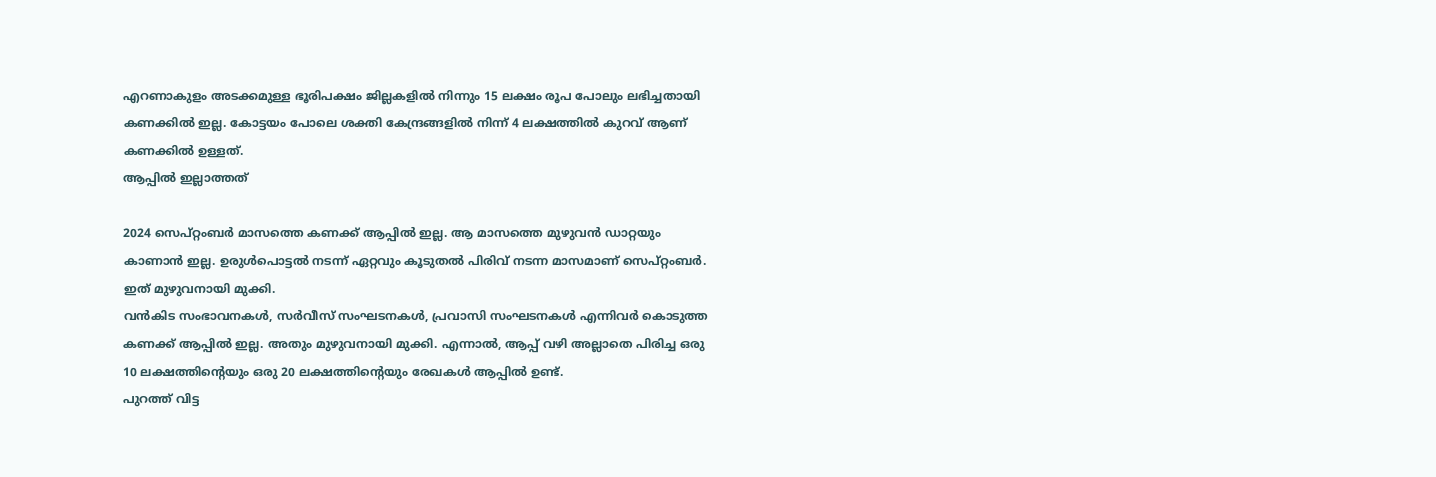എറണാകുളം അടക്കമുള്ള ഭൂരിപക്ഷം ജില്ലകളില്‍ നിന്നും 15 ലക്ഷം രൂപ പോലും ലഭിച്ചതായി കണക്കില്‍ ഇല്ല. കോട്ടയം പോലെ ശക്തി കേന്ദ്രങ്ങളില്‍ നിന്ന് 4 ലക്ഷത്തില്‍ കുറവ് ആണ് കണക്കില്‍ ഉള്ളത്.
ആപ്പില്‍ ഇല്ലാത്തത്

2024 സെപ്റ്റംബര്‍ മാസത്തെ കണക്ക് ആപ്പില്‍ ഇല്ല. ആ മാസത്തെ മുഴുവന്‍ ഡാറ്റയും കാണാന്‍ ഇല്ല. ഉരുള്‍പൊട്ടല്‍ നടന്ന് ഏറ്റവും കൂടുതല്‍ പിരിവ് നടന്ന മാസമാണ് സെപ്റ്റംബര്‍. ഇത് മുഴുവനായി മുക്കി.
വന്‍കിട സംഭാവനകള്‍, സര്‍വീസ് സംഘടനകള്‍, പ്രവാസി സംഘടനകള്‍ എന്നിവര്‍ കൊടുത്ത കണക്ക് ആപ്പില്‍ ഇല്ല. അതും മുഴുവനായി മുക്കി. എന്നാല്‍, ആപ്പ് വഴി അല്ലാതെ പിരിച്ച ഒരു 10 ലക്ഷത്തിന്റെയും ഒരു 20 ലക്ഷത്തിന്റെയും രേഖകള്‍ ആപ്പില്‍ ഉണ്ട്.
പുറത്ത് വിട്ട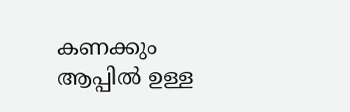കണക്കും ആപ്പില്‍ ഉള്ള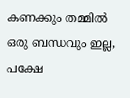കണക്കും തമ്മില്‍ ഒരു ബന്ധവും ഇല്ല, പക്ഷേ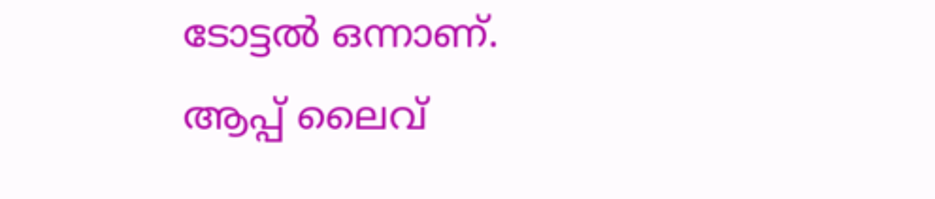ടോട്ടല്‍ ഒന്നാണ്.
ആപ്പ് ലൈവ്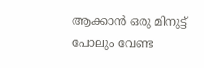ആക്കാന്‍ ഒരു മിനുട്ട് പോലും വേണ്ട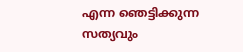എന്ന ഞെട്ടിക്കുന്ന സത്യവും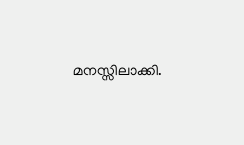മനസ്സിലാക്കി.